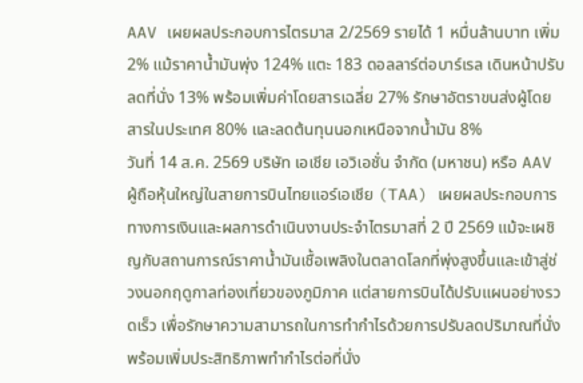AAV เผยผลประกอบการไตรมาส 2/2569 รายได้ 1 หมื่นล้านบาท เพิ่ม 2% แม้ราคาน้ำมันพุ่ง 124% แตะ 183 ดอลลาร์ต่อบาร์เรล เดินหน้าปรับลดที่นั่ง 13% พร้อมเพิ่มค่าโดยสารเฉลี่ย 27% รักษาอัตราขนส่งผู้โดยสารในประเทศ 80% และลดต้นทุนนอกเหนือจากน้ำมัน 8%
วันที่ 14 ส.ค. 2569 บริษัท เอเชีย เอวิเอชั่น จำกัด (มหาชน) หรือ AAV ผู้ถือหุ้นใหญ่ในสายการบินไทยแอร์เอเชีย (TAA) เผยผลประกอบการทางการเงินและผลการดำเนินงานประจำไตรมาสที่ 2 ปี 2569 แม้จะเผชิญกับสถานการณ์ราคาน้ำมันเชื้อเพลิงในตลาดโลกที่พุ่งสูงขึ้นและเข้าสู่ช่วงนอกฤดูกาลท่องเที่ยวของภูมิภาค แต่สายการบินได้ปรับแผนอย่างรวดเร็ว เพื่อรักษาความสามารถในการทำกำไรด้วยการปรับลดปริมาณที่นั่ง พร้อมเพิ่มประสิทธิภาพทำกำไรต่อที่นั่ง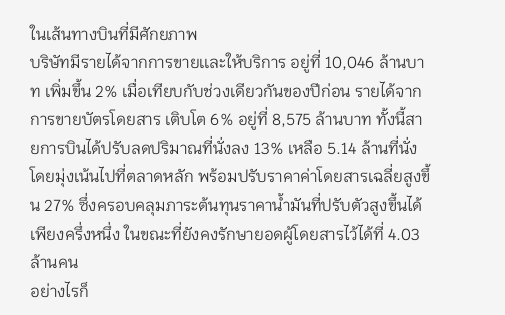ในเส้นทางบินที่มีศักยภาพ
บริษัทมีรายได้จากการขายเเละให้บริการ อยู่ที่ 10,046 ล้านบาท เพิ่มขึ้น 2% เมื่อเทียบกับช่วงเดียวกันของปีก่อน รายได้จากการขายบัตรโดยสาร เติบโต 6% อยู่ที่ 8,575 ล้านบาท ทั้งนี้สายการบินได้ปรับลดปริมาณที่นั่งลง 13% เหลือ 5.14 ล้านที่นั่ง โดยมุ่งเน้นไปที่ตลาดหลัก พร้อมปรับราคาค่าโดยสารเฉลี่ยสูงขึ้น 27% ซึ่งครอบคลุมภาระต้นทุนราคาน้ำมันที่ปรับตัวสูงขึ้นได้เพียงครึ่งหนึ่ง ในขณะที่ยังคงรักษายอดผู้โดยสารไว้ได้ที่ 4.03 ล้านคน
อย่างไรก็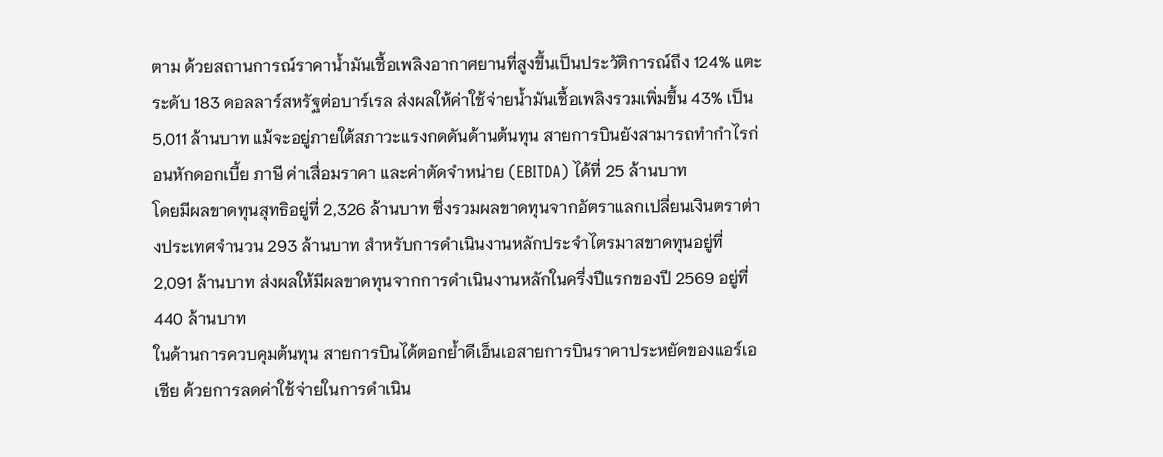ตาม ด้วยสถานการณ์ราคาน้ำมันเชื้อเพลิงอากาศยานที่สูงขึ้นเป็นประวัติการณ์ถึง 124% แตะระดับ 183 ดอลลาร์สหรัฐต่อบาร์เรล ส่งผลให้ค่าใช้จ่ายน้ำมันเชื้อเพลิงรวมเพิ่มขึ้น 43% เป็น 5,011 ล้านบาท แม้จะอยู่ภายใต้สภาวะแรงกดดันด้านต้นทุน สายการบินยังสามารถทำกำไรก่อนหักดอกเบี้ย ภาษี ค่าเสื่อมราคา และค่าตัดจำหน่าย (EBITDA) ได้ที่ 25 ล้านบาท
โดยมีผลขาดทุนสุทธิอยู่ที่ 2,326 ล้านบาท ซึ่งรวมผลขาดทุนจากอัตราแลกเปลี่ยนเงินตราต่างประเทศจำนวน 293 ล้านบาท สำหรับการดำเนินงานหลักประจำไตรมาสขาดทุนอยู่ที่ 2,091 ล้านบาท ส่งผลให้มีผลขาดทุนจากการดำเนินงานหลักในครึ่งปีแรกของปี 2569 อยู่ที่ 440 ล้านบาท
ในด้านการควบคุมต้นทุน สายการบินได้ตอกย้ำดีเอ็นเอสายการบินราคาประหยัดของแอร์เอเชีย ด้วยการลดค่าใช้จ่ายในการดำเนิน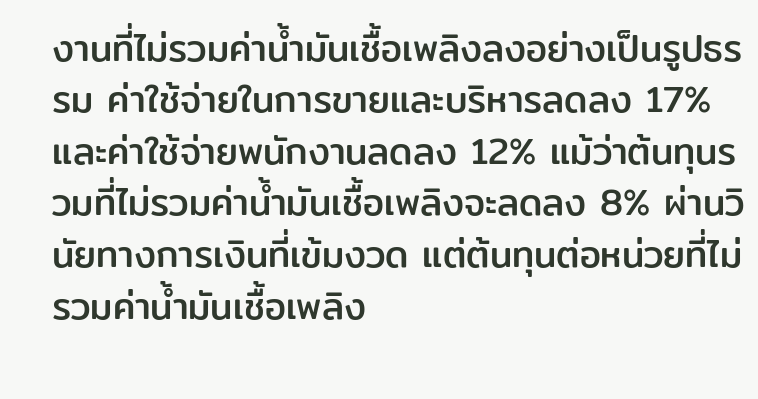งานที่ไม่รวมค่าน้ำมันเชื้อเพลิงลงอย่างเป็นรูปธรรม ค่าใช้จ่ายในการขายและบริหารลดลง 17% และค่าใช้จ่ายพนักงานลดลง 12% แม้ว่าต้นทุนรวมที่ไม่รวมค่าน้ำมันเชื้อเพลิงจะลดลง 8% ผ่านวินัยทางการเงินที่เข้มงวด แต่ต้นทุนต่อหน่วยที่ไม่รวมค่าน้ำมันเชื้อเพลิง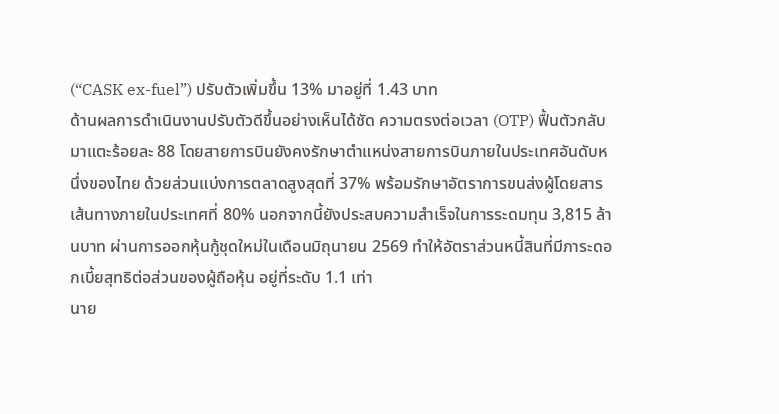(“CASK ex-fuel”) ปรับตัวเพิ่มขึ้น 13% มาอยู่ที่ 1.43 บาท
ด้านผลการดำเนินงานปรับตัวดีขึ้นอย่างเห็นได้ชัด ความตรงต่อเวลา (OTP) ฟื้นตัวกลับมาแตะร้อยละ 88 โดยสายการบินยังคงรักษาตำแหน่งสายการบินภายในประเทศอันดับหนึ่งของไทย ด้วยส่วนแบ่งการตลาดสูงสุดที่ 37% พร้อมรักษาอัตราการขนส่งผู้โดยสารเส้นทางภายในประเทศที่ 80% นอกจากนี้ยังประสบความสำเร็จในการระดมทุน 3,815 ล้านบาท ผ่านการออกหุ้นกู้ชุดใหม่ในเดือนมิถุนายน 2569 ทำให้อัตราส่วนหนี้สินที่มีภาระดอกเบี้ยสุทธิต่อส่วนของผู้ถือหุ้น อยู่ที่ระดับ 1.1 เท่า
นาย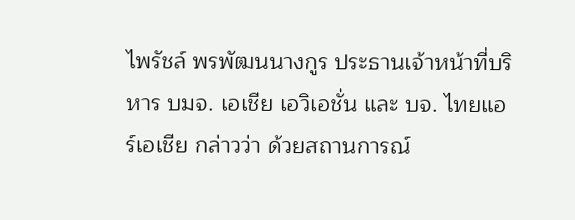ไพรัชล์ พรพัฒนนางกูร ประธานเจ้าหน้าที่บริหาร บมจ. เอเชีย เอวิเอชั่น และ บจ. ไทยแอร์เอเชีย กล่าวว่า ด้วยสถานการณ์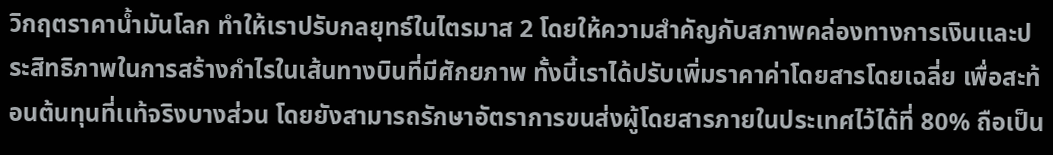วิกฤตราคาน้ำมันโลก ทำให้เราปรับกลยุทธ์ในไตรมาส 2 โดยให้ความสำคัญกับสภาพคล่องทางการเงินเเละประสิทธิภาพในการสร้างกำไรในเส้นทางบินที่มีศักยภาพ ทั้งนี้เราได้ปรับเพิ่มราคาค่าโดยสารโดยเฉลี่ย เพื่อสะท้อนต้นทุนที่เเท้จริงบางส่วน โดยยังสามารถรักษาอัตราการขนส่งผู้โดยสารภายในประเทศไว้ได้ที่ 80% ถือเป็น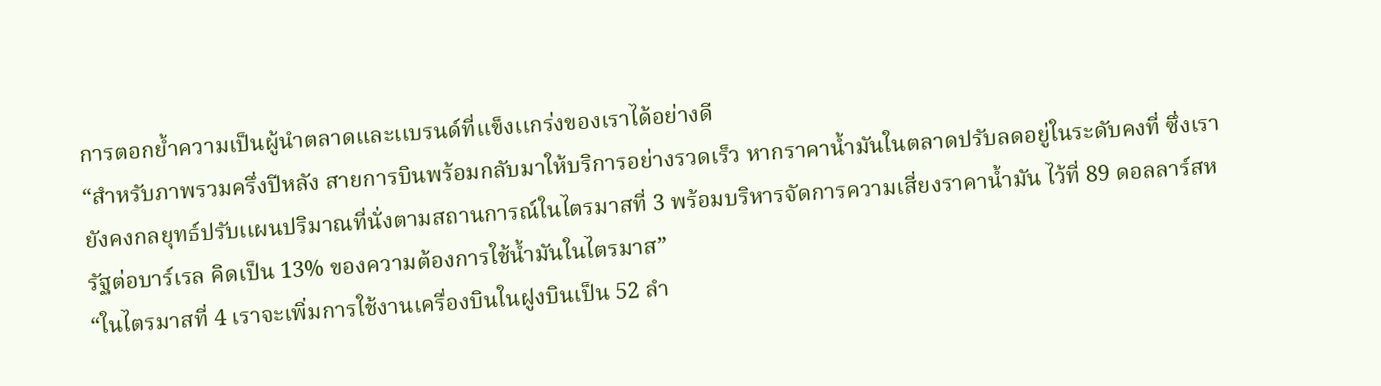การตอกย้ำความเป็นผู้นำตลาดและเเบรนด์ที่เเข็งเเกร่งของเราได้อย่างดี
“สำหรับภาพรวมครึ่งปีหลัง สายการบินพร้อมกลับมาให้บริการอย่างรวดเร็ว หากราคาน้ำมันในตลาดปรับลดอยู่ในระดับคงที่ ซึ่งเรายังคงกลยุทธ์ปรับเเผนปริมาณที่นั่งตามสถานการณ์ในไตรมาสที่ 3 พร้อมบริหารจัดการความเสี่ยงราคาน้ำมัน ไว้ที่ 89 ดอลลาร์สหรัฐต่อบาร์เรล คิดเป็น 13% ของความต้องการใช้น้ำมันในไตรมาส”
“ในไตรมาสที่ 4 เราจะเพิ่มการใช้งานเครื่องบินในฝูงบินเป็น 52 ลำ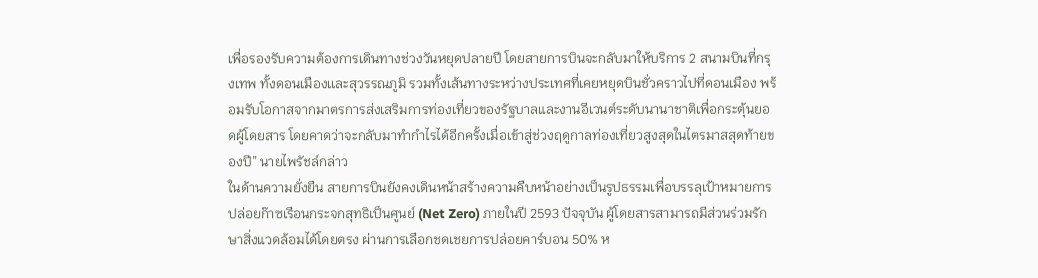เพื่อรองรับความต้องการเดินทางช่วงวันหยุดปลายปี โดยสายการบินจะกลับมาให้บริการ 2 สนามบินที่กรุงเทพ ทั้งดอนเมืองเเละสุวรรณภูมิ รวมทั้งเส้นทางระหว่างประเทศที่เคยหยุดบินชั่วคราวไปที่ดอนเมือง พร้อมรับโอกาสจากมาตรการส่งเสริมการท่องเที่ยวของรัฐบาลและงานอีเวนต์ระดับนานาชาติเพื่อกระตุ้นยอดผู้โดยสาร โดยคาดว่าจะกลับมาทำกำไรได้อีกครั้งเมื่อเข้าสู่ช่วงฤดูกาลท่องเที่ยวสูงสุดในไตรมาสสุดท้ายของปี” นายไพรัชล์กล่าว
ในด้านความยั่งยืน สายการบินยังคงเดินหน้าสร้างความคืบหน้าอย่างเป็นรูปธรรมเพื่อบรรลุเป้าหมายการปล่อยก๊าซเรือนกระจกสุทธิเป็นศูนย์ (Net Zero) ภายในปี 2593 ปัจจุบัน ผู้โดยสารสามารถมีส่วนร่วมรักษาสิ่งแวดล้อมได้โดยตรง ผ่านการเลือกชดเชยการปล่อยคาร์บอน 50% ห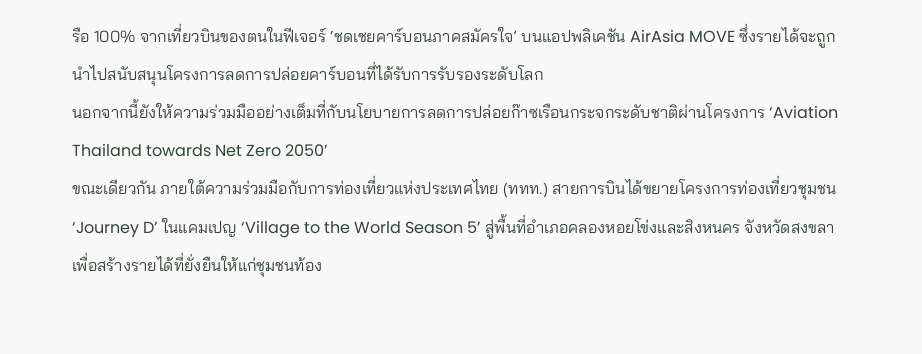รือ 100% จากเที่ยวบินของตนในฟีเจอร์ ‘ชดเชยคาร์บอนภาคสมัครใจ’ บนแอปพลิเคชัน AirAsia MOVE ซึ่งรายได้จะถูกนำไปสนับสนุนโครงการลดการปล่อยคาร์บอนที่ได้รับการรับรองระดับโลก
นอกจากนี้ยังให้ความร่วมมืออย่างเต็มที่กับนโยบายการลดการปล่อยก๊าซเรือนกระจกระดับชาติผ่านโครงการ ‘Aviation Thailand towards Net Zero 2050’
ขณะเดียวกัน ภายใต้ความร่วมมือกับการท่องเที่ยวแห่งประเทศไทย (ททท.) สายการบินได้ขยายโครงการท่องเที่ยวชุมชน ‘Journey D’ ในแคมเปญ ‘Village to the World Season 5’ สู่พื้นที่อำเภอคลองหอยโข่งและสิงหนคร จังหวัดสงขลา เพื่อสร้างรายได้ที่ยั่งยืนให้แก่ชุมชนท้อง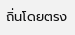ถิ่นโดยตรง